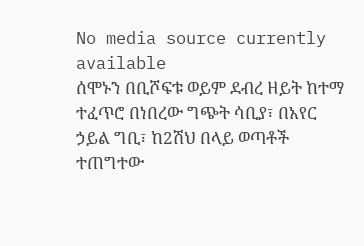No media source currently available
ሰሞኑን በቢሾፍቱ ወይም ደብረ ዘይት ከተማ ተፈጥሮ በነበረው ግጭት ሳቢያ፣ በአየር ኃይል ግቢ፣ ከ2ሽህ በላይ ወጣቶች ተጠግተው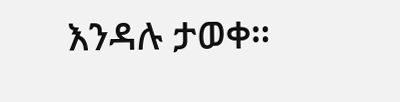እንዳሉ ታወቀ።